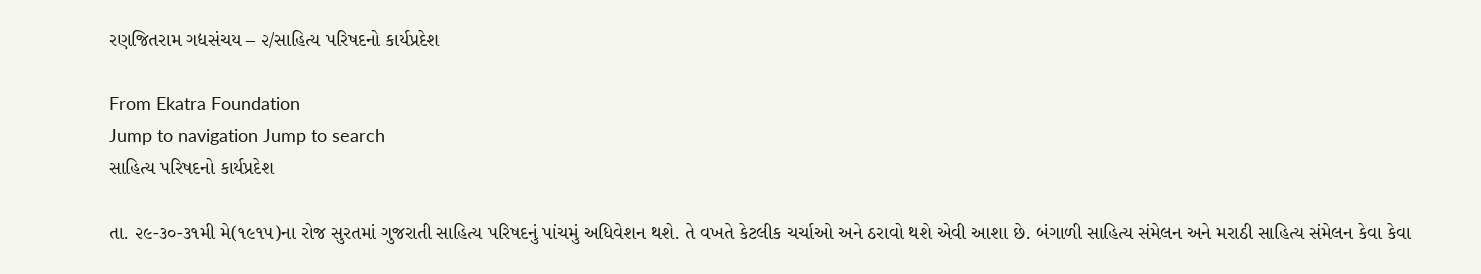રણજિતરામ ગદ્યસંચય – ૨/સાહિત્ય પરિષદનો કાર્યપ્રદેશ

From Ekatra Foundation
Jump to navigation Jump to search
સાહિત્ય પરિષદનો કાર્યપ્રદેશ

તા. ૨૯-૩૦-૩૧મી મે(૧૯૧૫)ના રોજ સુરતમાં ગુજરાતી સાહિત્ય પરિષદનું પાંચમું અધિવેશન થશે. તે વખતે કેટલીક ચર્ચાઓ અને ઠરાવો થશે એવી આશા છે. બંગાળી સાહિત્ય સંમેલન અને મરાઠી સાહિત્ય સંમેલન કેવા કેવા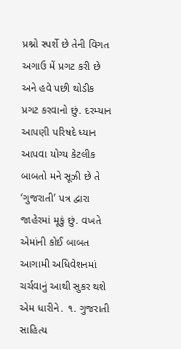પ્રશ્નો સ્પર્શે છે તેની વિગત અગાઉ મેં પ્રગટ કરી છે અને હવે પછી થોડીક પ્રગટ કરવાનો છું. દરમ્યાન આપણી પરિષદે ધ્યાન આપવા યોગ્ય કેટલીક બાબતો મને સૂઝી છે તે ‘ગુજરાતી’ પત્ર દ્વારા જાહેરમાં મૂકું છું. વખતે એમાંની કોઈ બાબત આગામી અધિવેશનમાં ચર્ચવાનું આથી સુકર થશે એમ ધારીને. ૧. ગુજરાતી સાહિત્ય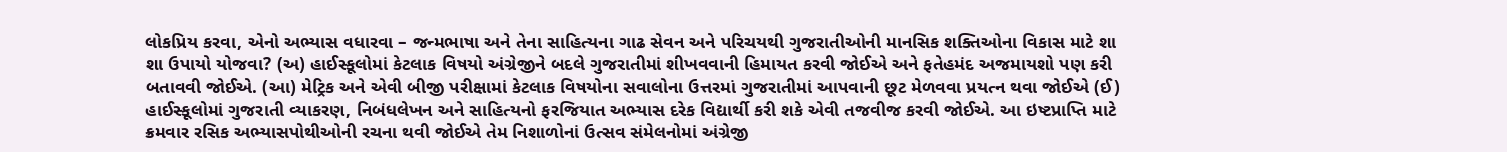લોકપ્રિય કરવા, એનો અભ્યાસ વધારવા – જન્મભાષા અને તેના સાહિત્યના ગાઢ સેવન અને પરિચયથી ગુજરાતીઓની માનસિક શક્તિઓના વિકાસ માટે શા શા ઉપાયો યોજવા? (અ) હાઈસ્કૂલોમાં કેટલાક વિષયો અંગ્રેજીને બદલે ગુજરાતીમાં શીખવવાની હિમાયત કરવી જોઈએ અને ફતેહમંદ અજમાયશો પણ કરી બતાવવી જોઈએ. (આ) મેટ્રિક અને એવી બીજી પરીક્ષામાં કેટલાક વિષયોના સવાલોના ઉત્તરમાં ગુજરાતીમાં આપવાની છૂટ મેળવવા પ્રયત્ન થવા જોઈએ (ઈ) હાઈસ્કૂલોમાં ગુજરાતી વ્યાકરણ, નિબંધલેખન અને સાહિત્યનો ફરજિયાત અભ્યાસ દરેક વિદ્યાર્થી કરી શકે એવી તજવીજ કરવી જોઈએ. આ ઇષ્ટપ્રાપ્તિ માટે ક્રમવાર રસિક અભ્યાસપોથીઓની રચના થવી જોઈએ તેમ નિશાળોનાં ઉત્સવ સંમેલનોમાં અંગ્રેજી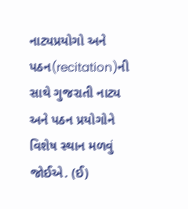નાટ્યપ્રયોગો અને પઠન(recitation)ની સાથે ગુજરાતી નાટ્ય અને પઠન પ્રયોગોને વિશેષ સ્થાન મળવું જોઈએ. (ઈ)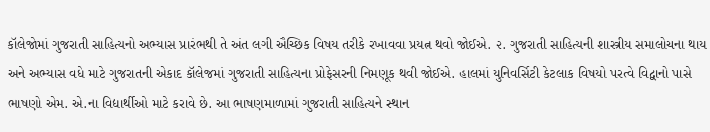કૉલેજોમાં ગુજરાતી સાહિત્યનો અભ્યાસ પ્રારંભથી તે અંત લગી ઐચ્છિક વિષય તરીકે રખાવવા પ્રયત્ન થવો જોઈએ. ૨. ગુજરાતી સાહિત્યની શાસ્ત્રીય સમાલોચના થાય અને અભ્યાસ વધે માટે ગુજરાતની એકાદ કૉલેજમાં ગુજરાતી સાહિત્યના પ્રોફેસરની નિમણૂક થવી જોઈએ. હાલમાં યુનિવર્સિટી કેટલાક વિષયો પરત્વે વિદ્વાનો પાસે ભાષણો એમ. એ.ના વિદ્યાર્થીઓ માટે કરાવે છે. આ ભાષણમાળામાં ગુજરાતી સાહિત્યને સ્થાન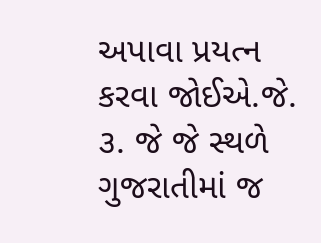અપાવા પ્રયત્ન કરવા જોઈએ.જે. ૩. જે જે સ્થળે ગુજરાતીમાં જ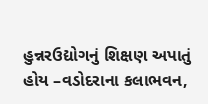હુન્નરઉદ્યોગનું શિક્ષણ અપાતું હોય –વડોદરાના કલાભવન,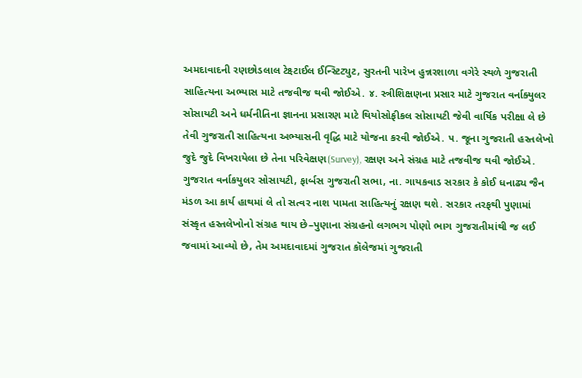અમદાવાદની રણછોડલાલ ટેક્ષ્ટાઈલ ઈન્સ્ટિટ્યુટ, સુરતની પારેખ હુન્નરશાળા વગેરે સ્થળે ગુજરાતી સાહિત્યના અભ્યાસ માટે તજવીજ થવી જોઈએ. ૪. સ્ત્રીશિક્ષણના પ્રસાર માટે ગુજરાત વર્નાક્યુલર સોસાયટી અને ધર્મનીતિના જ્ઞાનના પ્રસારણ માટે થિયોસોફીકલ સોસાયટી જેવી વાર્ષિક પરીક્ષા લે છે તેવી ગુજરાતી સાહિત્યના અભ્યાસની વૃદ્ધિ માટે યોજના કરવી જોઈએ. ૫. જૂના ગુજરાતી હસ્તલેખો જુદે જુદે વિખરાયેલા છે તેના પરિવેક્ષણ(Survey), રક્ષણ અને સંગ્રહ માટે તજવીજ થવી જોઈએ. ગુજરાત વર્નાકયુલર સોસાયટી, ફાર્બસ ગુજરાતી સભા, ના. ગાયકવાડ સરકાર કે કોઈ ધનાઢ્ય જૈન મંડળ આ કાર્ય હાથમાં લે તો સત્વર નાશ પામતા સાહિત્યનું રક્ષણ થશે. સરકાર તરફથી પુણામાં સંસ્કૃત હસ્તલેખોનો સંગ્રહ થાય છે–પુણાના સંગ્રહનો લગભગ પોણો ભાગ ગુજરાતીમાંથી જ લઈ જવામાં આવ્યો છે, તેમ અમદાવાદમાં ગુજરાત કૉલેજમાં ગુજરાતી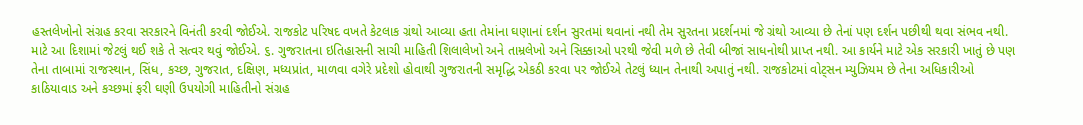હસ્તલેખોનો સંગ્રહ કરવા સરકારને વિનંતી કરવી જોઈએ. રાજકોટ પરિષદ વખતે કેટલાક ગ્રંથો આવ્યા હતા તેમાંના ઘણાનાં દર્શન સુરતમાં થવાનાં નથી તેમ સુરતના પ્રદર્શનમાં જે ગ્રંથો આવ્યા છે તેનાં પણ દર્શન પછીથી થવા સંભવ નથી. માટે આ દિશામાં જેટલું થઈ શકે તે સત્વર થવું જોઈએ. ૬. ગુજરાતના ઇતિહાસની સાચી માહિતી શિલાલેખો અને તામ્રલેખો અને સિક્કાઓ પરથી જેવી મળે છે તેવી બીજાં સાધનોથી પ્રાપ્ત નથી. આ કાર્યને માટે એક સરકારી ખાતું છે પણ તેના તાબામાં રાજસ્થાન, સિંધ, કચ્છ, ગુજરાત, દક્ષિણ, મધ્યપ્રાંત, માળવા વગેરે પ્રદેશો હોવાથી ગુજરાતની સમૃદ્ધિ એકઠી કરવા પર જોઈએ તેટલું ધ્યાન તેનાથી અપાતું નથી. રાજકોટમાં વોટ્સન મ્યુઝિયમ છે તેના અધિકારીઓ કાઠિયાવાડ અને કચ્છમાં ફરી ઘણી ઉપયોગી માહિતીનો સંગ્રહ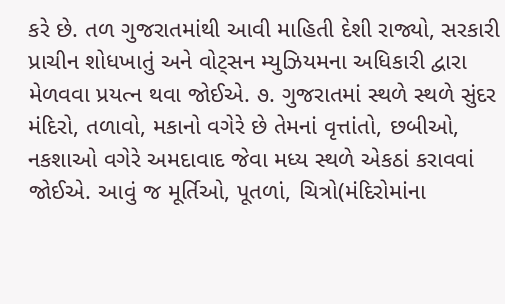કરે છે. તળ ગુજરાતમાંથી આવી માહિતી દેશી રાજ્યો, સરકારી પ્રાચીન શોધખાતું અને વોટ્સન મ્યુઝિયમના અધિકારી દ્વારા મેળવવા પ્રયત્ન થવા જોઈએ. ૭. ગુજરાતમાં સ્થળે સ્થળે સુંદર મંદિરો, તળાવો, મકાનો વગેરે છે તેમનાં વૃત્તાંતો, છબીઓ, નકશાઓ વગેરે અમદાવાદ જેવા મધ્ય સ્થળે એકઠાં કરાવવાં જોઈએ. આવું જ મૂર્તિઓ, પૂતળાં, ચિત્રો(મંદિરોમાંના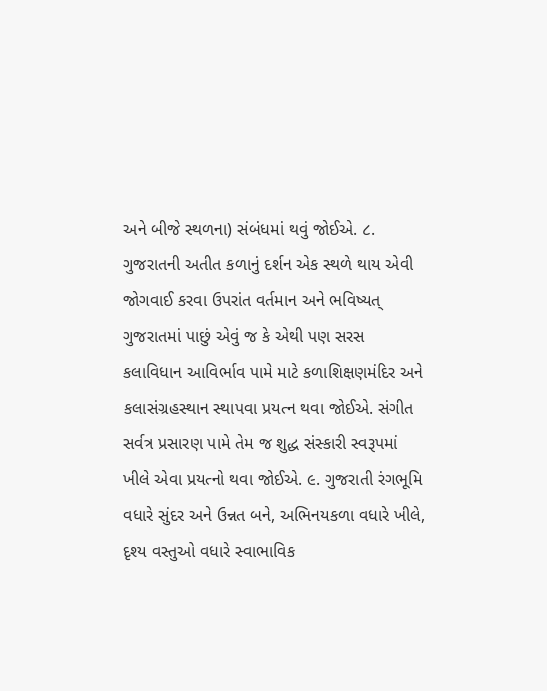અને બીજે સ્થળના) સંબંધમાં થવું જોઈએ. ૮. ગુજરાતની અતીત કળાનું દર્શન એક સ્થળે થાય એવી જોગવાઈ કરવા ઉપરાંત વર્તમાન અને ભવિષ્યત્ ગુજરાતમાં પાછું એવું જ કે એથી પણ સરસ કલાવિધાન આવિર્ભાવ પામે માટે કળાશિક્ષણમંદિર અને કલાસંગ્રહસ્થાન સ્થાપવા પ્રયત્ન થવા જોઈએ. સંગીત સર્વત્ર પ્રસારણ પામે તેમ જ શુદ્ધ સંસ્કારી સ્વરૂપમાં ખીલે એવા પ્રયત્નો થવા જોઈએ. ૯. ગુજરાતી રંગભૂમિ વધારે સુંદર અને ઉન્નત બને, અભિનયકળા વધારે ખીલે, દૃશ્ય વસ્તુઓ વધારે સ્વાભાવિક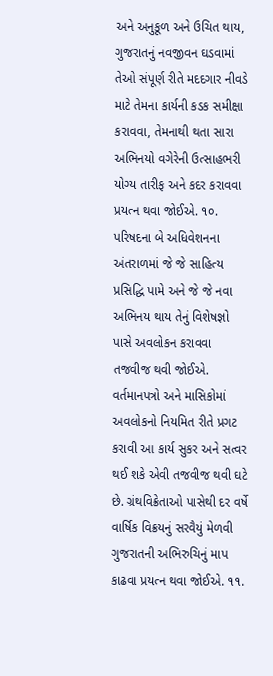અને અનુકૂળ અને ઉચિત થાય, ગુજરાતનું નવજીવન ઘડવામાં તેઓ સંપૂર્ણ રીતે મદદગાર નીવડે માટે તેમના કાર્યની કડક સમીક્ષા કરાવવા, તેમનાથી થતા સારા અભિનયો વગેરેની ઉત્સાહભરી યોગ્ય તારીફ અને કદર કરાવવા પ્રયત્ન થવા જોઈએ. ૧૦. પરિષદના બે અધિવેશનના અંતરાળમાં જે જે સાહિત્ય પ્રસિદ્ધિ પામે અને જે જે નવા અભિનય થાય તેનું વિશેષજ્ઞો પાસે અવલોકન કરાવવા તજવીજ થવી જોઈએ. વર્તમાનપત્રો અને માસિકોમાં અવલોકનો નિયમિત રીતે પ્રગટ કરાવી આ કાર્ય સુકર અને સત્વર થઈ શકે એવી તજવીજ થવી ઘટે છે. ગ્રંથવિક્રેતાઓ પાસેથી દર વર્ષે વાર્ષિક વિક્રયનું સરવૈયું મેળવી ગુજરાતની અભિરુચિનું માપ કાઢવા પ્રયત્ન થવા જોઈએ. ૧૧.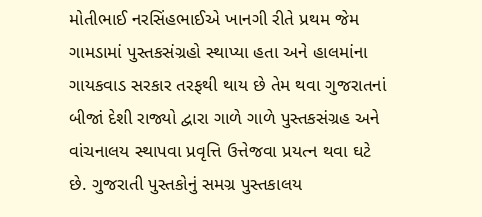મોતીભાઈ નરસિંહભાઈએ ખાનગી રીતે પ્રથમ જેમ ગામડામાં પુસ્તકસંગ્રહો સ્થાપ્યા હતા અને હાલમાંના ગાયકવાડ સરકાર તરફથી થાય છે તેમ થવા ગુજરાતનાં બીજાં દેશી રાજ્યો દ્વારા ગાળે ગાળે પુસ્તકસંગ્રહ અને વાંચનાલય સ્થાપવા પ્રવૃત્તિ ઉત્તેજવા પ્રયત્ન થવા ઘટે છે. ગુજરાતી પુસ્તકોનું સમગ્ર પુસ્તકાલય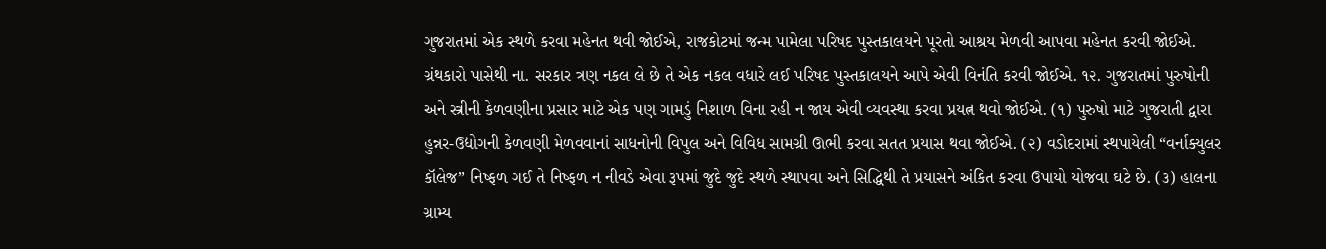ગુજરાતમાં એક સ્થળે કરવા મહેનત થવી જોઈએ, રાજકોટમાં જન્મ પામેલા પરિષદ પુસ્તકાલયને પૂરતો આશ્રય મેળવી આપવા મહેનત કરવી જોઈએ. ગ્રંથકારો પાસેથી ના. સરકાર ત્રણ નકલ લે છે તે એક નકલ વધારે લઈ પરિષદ પુસ્તકાલયને આપે એવી વિનંતિ કરવી જોઈએ. ૧૨. ગુજરાતમાં પુરુષોની અને સ્ત્રીની કેળવણીના પ્રસાર માટે એક પણ ગામડું નિશાળ વિના રહી ન જાય એવી વ્યવસ્થા કરવા પ્રયત્ન થવો જોઈએ. (૧) પુરુષો માટે ગુજરાતી દ્વારા હુન્નર-ઉદ્યોગની કેળવણી મેળવવાનાં સાધનોની વિપુલ અને વિવિધ સામગ્રી ઊભી કરવા સતત પ્રયાસ થવા જોઈએ. (૨) વડોદરામાં સ્થપાયેલી “વર્નાક્યુલર કૉલેજ” નિષ્ફળ ગઈ તે નિષ્ફળ ન નીવડે એવા રૂપમાં જુદે જુદે સ્થળે સ્થાપવા અને સિદ્ધિથી તે પ્રયાસને અંકિત કરવા ઉપાયો યોજવા ઘટે છે. (૩) હાલના ગ્રામ્ય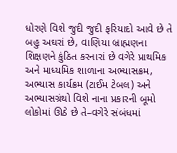ધોરણે વિશે જુદી જુદી ફરિયાદો આવે છે તે બહુ અઘરાં છે, વાણિયા બ્રાહ્મણના શિક્ષણને કુંઠિત કરનારાં છે વગેરે પ્રાથમિક અને માધ્યમિક શાળાના અભ્યાસક્રમ, અભ્યાસ કાર્યક્રમ (ટાઈમ ટેબલ) અને અભ્યાસગ્રંથો વિશે નાના પ્રકારની બૂમો લોકોમાં ઊઠે છે તે–વગેરે સંબંધમાં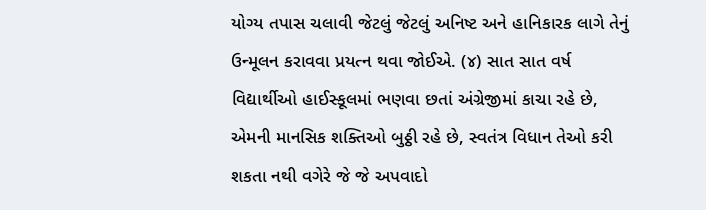યોગ્ય તપાસ ચલાવી જેટલું જેટલું અનિષ્ટ અને હાનિકારક લાગે તેનું ઉન્મૂલન કરાવવા પ્રયત્ન થવા જોઈએ. (૪) સાત સાત વર્ષ વિદ્યાર્થીઓ હાઈસ્કૂલમાં ભણવા છતાં અંગ્રેજીમાં કાચા રહે છે, એમની માનસિક શક્તિઓ બુઠ્ઠી રહે છે, સ્વતંત્ર વિધાન તેઓ કરી શકતા નથી વગેરે જે જે અપવાદો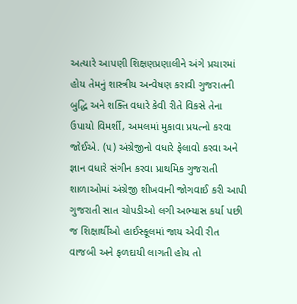અત્યારે આપણી શિક્ષણપ્રણાલીને અંગે પ્રચારમાં હોય તેમનું શાસ્ત્રીય અન્વેષણ કરાવી ગુજરાતની બુદ્ધિ અને શક્તિ વધારે કેવી રીતે વિકસે તેના ઉપાયો વિમર્શી, અમલમાં મુકાવા પ્રયત્નો કરવા જોઈએ. (૫) અંગ્રેજીનો વધારે ફેલાવો કરવા અને જ્ઞાન વધારે સંગીન કરવા પ્રાથમિક ગુજરાતી શાળાઓમાં અંગ્રેજી શીખવાની જોગવાઈ કરી આપી ગુજરાતી સાત ચોપડીઓ લગી અભ્યાસ કર્યા પછી જ શિક્ષાર્થીઓ હાઈસ્કૂલમાં જાય એવી રીત વાજબી અને ફળદાયી લાગતી હોય તો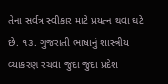તેના સર્વત્ર સ્વીકાર માટે પ્રયત્ન થવા ઘટે છે. ૧૩. ગુજરાતી ભાષાનું શાસ્ત્રીય વ્યાકરણ રચવા જુદા જુદા પ્રદેશ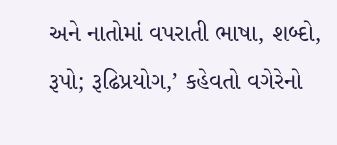અને નાતોમાં વપરાતી ભાષા, શબ્દો, રૂપો; રૂઢિપ્રયોગ,’ કહેવતો વગેરેનો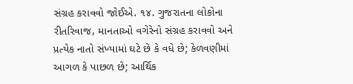સંગ્રહ કરાવવો જોઈએ. ૧૪. ગુજરાતના લોકોના રીતરિવાજ, માનતાઓ વગેરેનો સંગ્રહ કરાવવો અને પ્રત્યેક નાતો સંખ્યામાં ઘટે છે કે વધે છે; કેળવણીમાં આગળ કે પાછળ છે; આર્થિક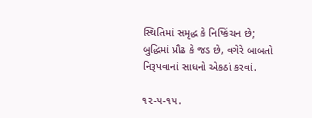સ્થિતિમાં સમૃદ્ધ કે નિષ્કિંચન છે; બુદ્ધિમાં પ્રૌઢ કે જડ છે, વગેરે બાબતો નિરૂપવાનાં સાધનો એકઠાં કરવાં.

૧૨-૫-૧૫.